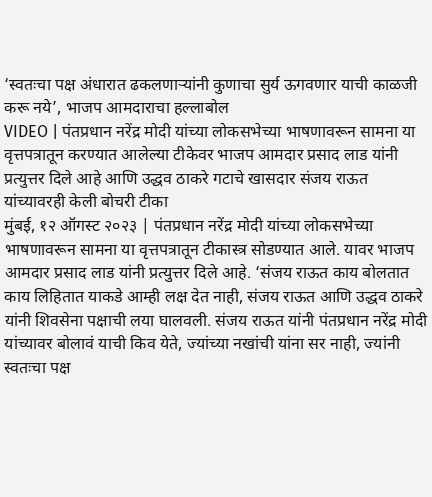‘स्वतःचा पक्ष अंधारात ढकलणाऱ्यांनी कुणाचा सुर्य ऊगवणार याची काळजी करू नये’, भाजप आमदाराचा हल्लाबोल
VIDEO | पंतप्रधान नरेंद्र मोदी यांच्या लोकसभेच्या भाषणावरून सामना या वृत्तपत्रातून करण्यात आलेल्या टीकेवर भाजप आमदार प्रसाद लाड यांनी प्रत्युत्तर दिले आहे आणि उद्धव ठाकरे गटाचे खासदार संजय राऊत यांच्यावरही केली बोचरी टीका
मुंबई, १२ ऑगस्ट २०२३ | पंतप्रधान नरेंद्र मोदी यांच्या लोकसभेच्या भाषणावरून सामना या वृत्तपत्रातून टीकास्त्र सोडण्यात आले. यावर भाजप आमदार प्रसाद लाड यांनी प्रत्युत्तर दिले आहे. ‘संजय राऊत काय बोलतात काय लिहितात याकडे आम्ही लक्ष देत नाही, संजय राऊत आणि उद्धव ठाकरे यांनी शिवसेना पक्षाची लया घालवली. संजय राऊत यांनी पंतप्रधान नरेंद्र मोदी यांच्यावर बोलावं याची किव येते, ज्यांच्या नखांची यांना सर नाही, ज्यांनी स्वतःचा पक्ष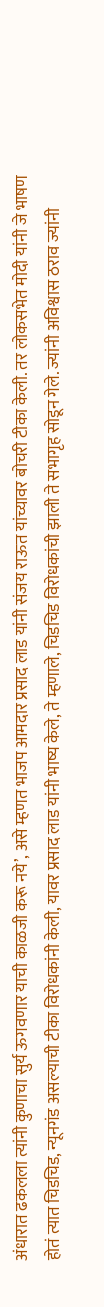अंधारात ढकलला त्यांनी कुणाचा सुर्य ऊगवणार याची काळजी करू नये’, असे म्हणत भाजप आमदार प्रसाद लाड यांनी संजय राऊत यांच्यावर बोचरी टीका केली. तर लोकसभेत मोदी यांनी जे भाषण होतं त्यात चिडचिड, न्यूनगंड असल्याची टीका विरोधकांनी केली, यावर प्रसाद लाड यांनी भाष्य केले, ते म्हणाले, चिडचिड विरोधकांची झाली ते सभागृह सोडून गेले. ज्यांनी अविश्वास ठराव ज्यांनी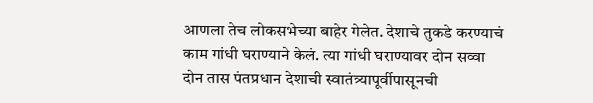आणला तेच लोकसभेच्या बाहेर गेलेत. देशाचे तुकडे करण्याचं काम गांधी घराण्याने केलं. त्या गांधी घराण्यावर दोन सव्वा दोन तास पंतप्रधान देशाची स्वातंत्र्यापूर्वीपासूनची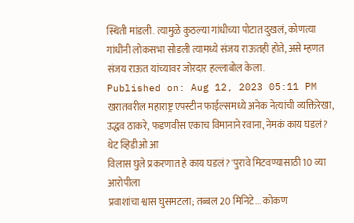स्थिती मांडली. त्यामुळे कुठल्या गांधीच्या पोटात दुखलं, कोणत्या गांधींनी लोकसभा सोडली त्यामध्ये संजय राऊतही होते, असे म्हणत संजय राऊत यांच्यावर जोरदार हल्लाबोल केला.
Published on: Aug 12, 2023 05:11 PM
खरातवरील महाराष्ट्र एपस्टीन फाईल्समध्ये अनेक नेत्यांची व्यक्तिरेखा,
उद्धव ठाकरे, फडणवीस एकाच विमानाने रवाना, नेमकं काय घडलं? थेट व्हिडीओ आ
विलास घुले प्रकरणात हे काय घडलं? 'पुरावे मिटवण्यासाठी 10 व्या आरोपीला
प्रवाशांचा श्वास घुसमटला; तब्बल 20 मिनिटे... कोकण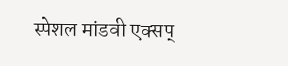स्पेशल मांडवी एक्सप्